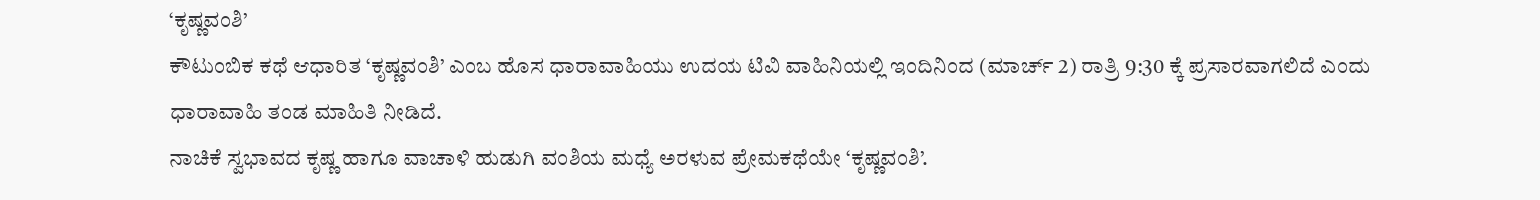‘ಕೃಷ್ಣವಂಶಿ’
ಕೌಟುಂಬಿಕ ಕಥೆ ಆಧಾರಿತ ‘ಕೃಷ್ಣವಂಶಿ’ ಎಂಬ ಹೊಸ ಧಾರಾವಾಹಿಯು ಉದಯ ಟಿವಿ ವಾಹಿನಿಯಲ್ಲಿ ಇಂದಿನಿಂದ (ಮಾರ್ಚ್ 2) ರಾತ್ರಿ 9:30 ಕ್ಕೆ ಪ್ರಸಾರವಾಗಲಿದೆ ಎಂದು ಧಾರಾವಾಹಿ ತಂಡ ಮಾಹಿತಿ ನೀಡಿದೆ.
ನಾಚಿಕೆ ಸ್ವಭಾವದ ಕೃಷ್ಣ ಹಾಗೂ ವಾಚಾಳಿ ಹುಡುಗಿ ವಂಶಿಯ ಮಧ್ಯೆ ಅರಳುವ ಪ್ರೇಮಕಥೆಯೇ ‘ಕೃಷ್ಣವಂಶಿ’.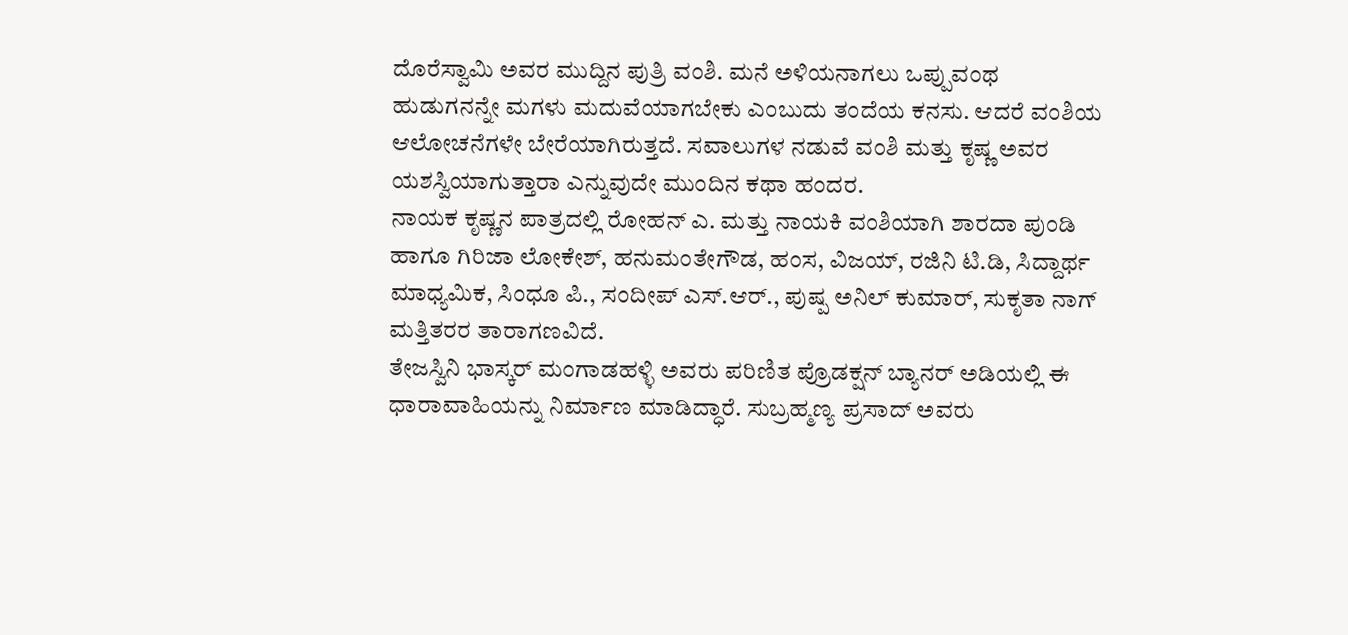ದೊರೆಸ್ವಾಮಿ ಅವರ ಮುದ್ದಿನ ಪುತ್ರಿ ವಂಶಿ. ಮನೆ ಅಳಿಯನಾಗಲು ಒಪ್ಪುವಂಥ ಹುಡುಗನನ್ನೇ ಮಗಳು ಮದುವೆಯಾಗಬೇಕು ಎಂಬುದು ತಂದೆಯ ಕನಸು. ಆದರೆ ವಂಶಿಯ ಆಲೋಚನೆಗಳೇ ಬೇರೆಯಾಗಿರುತ್ತದೆ. ಸವಾಲುಗಳ ನಡುವೆ ವಂಶಿ ಮತ್ತು ಕೃಷ್ಣ ಅವರ ಯಶಸ್ವಿಯಾಗುತ್ತಾರಾ ಎನ್ನುವುದೇ ಮುಂದಿನ ಕಥಾ ಹಂದರ.
ನಾಯಕ ಕೃಷ್ಣನ ಪಾತ್ರದಲ್ಲಿ ರೋಹನ್ ಎ. ಮತ್ತು ನಾಯಕಿ ವಂಶಿಯಾಗಿ ಶಾರದಾ ಪುಂಡಿ ಹಾಗೂ ಗಿರಿಜಾ ಲೋಕೇಶ್, ಹನುಮಂತೇಗೌಡ, ಹಂಸ, ವಿಜಯ್, ರಜಿನಿ ಟಿ.ಡಿ, ಸಿದ್ದಾರ್ಥ ಮಾಧ್ಯಮಿಕ, ಸಿಂಧೂ ಪಿ., ಸಂದೀಪ್ ಎಸ್.ಆರ್., ಪುಷ್ಪ ಅನಿಲ್ ಕುಮಾರ್, ಸುಕೃತಾ ನಾಗ್ ಮತ್ತಿತರರ ತಾರಾಗಣವಿದೆ.
ತೇಜಸ್ವಿನಿ ಭಾಸ್ಕರ್ ಮಂಗಾಡಹಳ್ಳಿ ಅವರು ಪರಿಣಿತ ಪ್ರೊಡಕ್ಷನ್ ಬ್ಯಾನರ್ ಅಡಿಯಲ್ಲಿ ಈ ಧಾರಾವಾಹಿಯನ್ನು ನಿರ್ಮಾಣ ಮಾಡಿದ್ಧಾರೆ. ಸುಬ್ರಹ್ಮಣ್ಯ ಪ್ರಸಾದ್ ಅವರು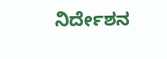ನಿರ್ದೇಶನ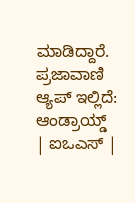ಮಾಡಿದ್ದಾರೆ.
ಪ್ರಜಾವಾಣಿ ಆ್ಯಪ್ ಇಲ್ಲಿದೆ: ಆಂಡ್ರಾಯ್ಡ್ | ಐಒಎಸ್ |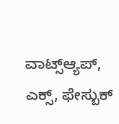ವಾಟ್ಸ್ಆ್ಯಪ್, ಎಕ್ಸ್, ಫೇಸ್ಬುಕ್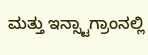ಮತ್ತು ಇನ್ಸ್ಟಾಗ್ರಾಂನಲ್ಲಿ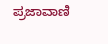ಪ್ರಜಾವಾಣಿ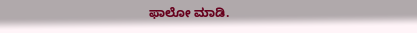ಫಾಲೋ ಮಾಡಿ.